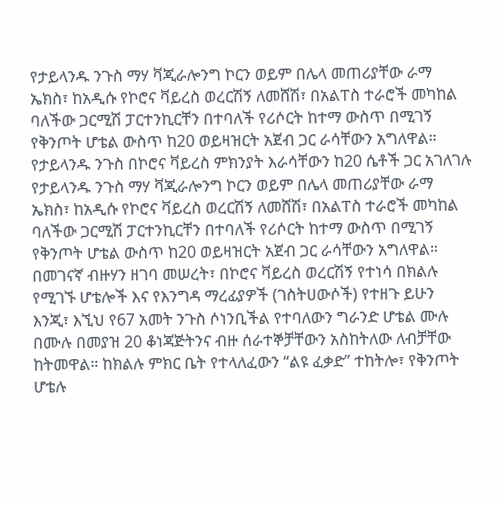የታይላንዱ ንጉስ ማሃ ቫጂራሎንግ ኮርን ወይም በሌላ መጠሪያቸው ራማ ኤክስ፣ ከአዲሱ የኮሮና ቫይረስ ወረርሽኝ ለመሸሽ፣ በአልፐስ ተራሮች መካከል ባለችው ጋርሚሽ ፓርተንኪርቸን በተባለች የሪሶርት ከተማ ውስጥ በሚገኝ የቅንጦት ሆቴል ውስጥ ከ20 ወይዛዝርት አጀብ ጋር ራሳቸውን አግለዋል።
የታይላንዱ ንጉስ በኮሮና ቫይረስ ምክንያት እራሳቸውን ከ20 ሴቶች ጋር አገለገሉ
የታይላንዱ ንጉስ ማሃ ቫጂራሎንግ ኮርን ወይም በሌላ መጠሪያቸው ራማ ኤክስ፣ ከአዲሱ የኮሮና ቫይረስ ወረርሽኝ ለመሸሽ፣ በአልፐስ ተራሮች መካከል ባለችው ጋርሚሽ ፓርተንኪርቸን በተባለች የሪሶርት ከተማ ውስጥ በሚገኝ የቅንጦት ሆቴል ውስጥ ከ20 ወይዛዝርት አጀብ ጋር ራሳቸውን አግለዋል።
በመገናኛ ብዙሃን ዘገባ መሠረት፣ በኮሮና ቫይረስ ወረርሽኝ የተነሳ በክልሉ የሚገኙ ሆቴሎች እና የእንግዳ ማረፊያዎች (ገስትሀውሶች) የተዘጉ ይሁን እንጂ፣ እኚህ የ67 አመት ንጉስ ሶነንቢችል የተባለውን ግራንድ ሆቴል ሙሉ በሙሉ በመያዝ 20 ቆነጃጅትንና ብዙ ሰራተኞቻቸውን አስከትለው ለብቻቸው ከትመዋል። ከክልሉ ምክር ቤት የተላለፈውን “ልዩ ፈቃድ” ተከትሎ፣ የቅንጦት ሆቴሉ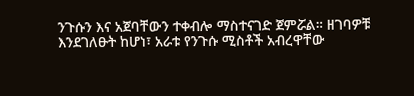ንጉሱን እና አጀባቸውን ተቀብሎ ማስተናገድ ጀምሯል። ዘገባዎቹ እንደገለፁት ከሆነ፣ አራቱ የንጉሱ ሚስቶች አብረዋቸው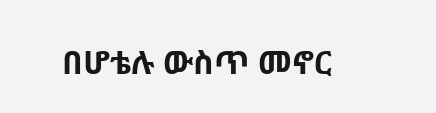በሆቴሉ ውስጥ መኖር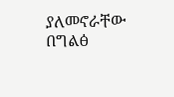ያለመኖራቸው በግልፅ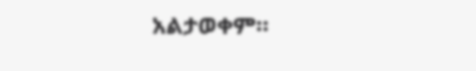አልታወቀም።